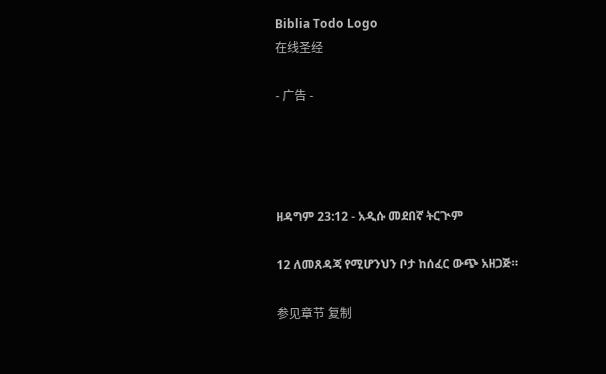Biblia Todo Logo
在线圣经

- 广告 -




ዘዳግም 23:12 - አዲሱ መደበኛ ትርጒም

12 ለመጸዳጃ የሚሆንህን ቦታ ከሰፈር ውጭ አዘጋጅ።

参见章节 复制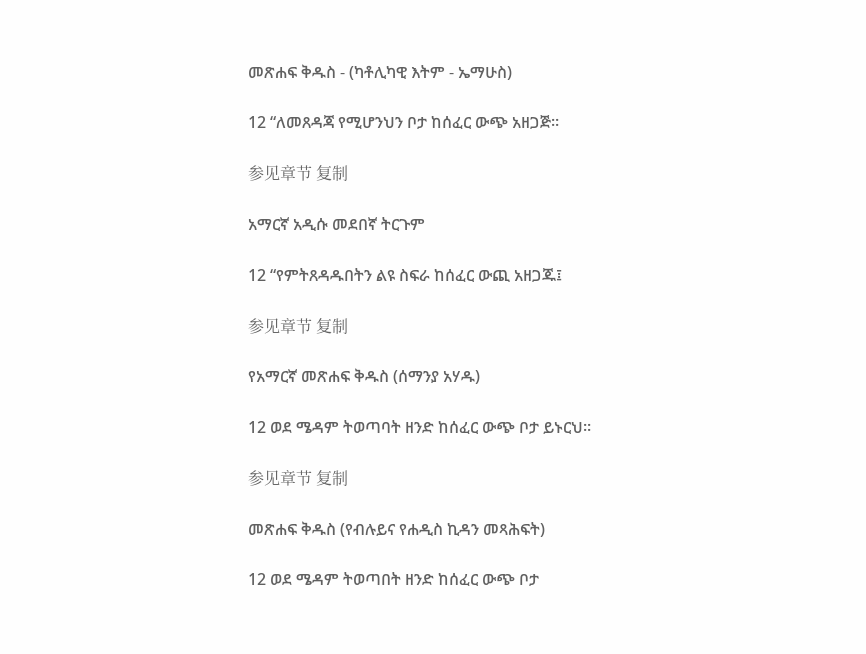መጽሐፍ ቅዱስ - (ካቶሊካዊ እትም - ኤማሁስ)

12 “ለመጸዳጃ የሚሆንህን ቦታ ከሰፈር ውጭ አዘጋጅ።

参见章节 复制

አማርኛ አዲሱ መደበኛ ትርጉም

12 “የምትጸዳዱበትን ልዩ ስፍራ ከሰፈር ውጪ አዘጋጁ፤

参见章节 复制

የአማርኛ መጽሐፍ ቅዱስ (ሰማንያ አሃዱ)

12 ወደ ሜዳም ትወጣባት ዘንድ ከሰፈር ውጭ ቦታ ይኑርህ።

参见章节 复制

መጽሐፍ ቅዱስ (የብሉይና የሐዲስ ኪዳን መጻሕፍት)

12 ወደ ሜዳም ትወጣበት ዘንድ ከሰፈር ውጭ ቦታ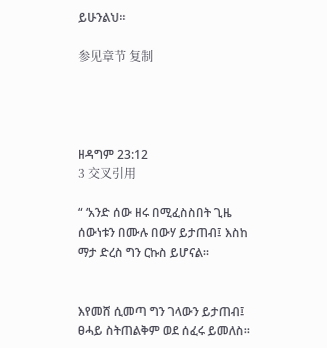ይሁንልህ።

参见章节 复制




ዘዳግም 23:12
3 交叉引用

“ ‘አንድ ሰው ዘሩ በሚፈስስበት ጊዜ ሰውነቱን በሙሉ በውሃ ይታጠብ፤ እስከ ማታ ድረስ ግን ርኩስ ይሆናል።


እየመሸ ሲመጣ ግን ገላውን ይታጠብ፤ ፀሓይ ስትጠልቅም ወደ ሰፈሩ ይመለስ።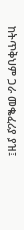ከትጥቅህም ጋራ መቈፈሪያ ያዝ፤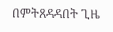በምትጸዳዳበት ጊዜ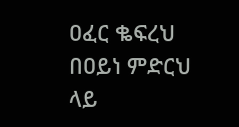ዐፈር ቈፍረህ በዐይነ ምድርህ ላይ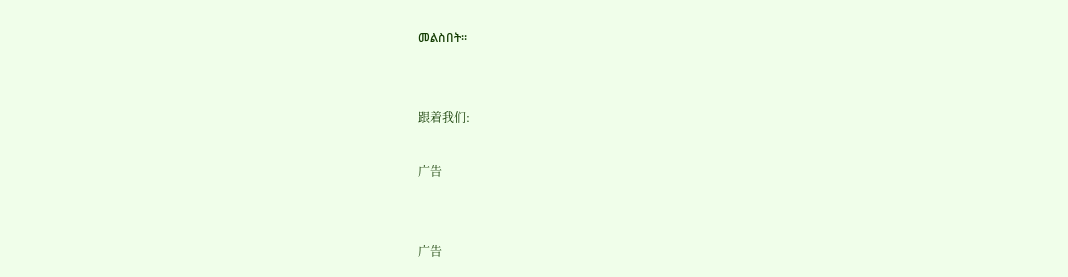መልስበት።


跟着我们:

广告


广告